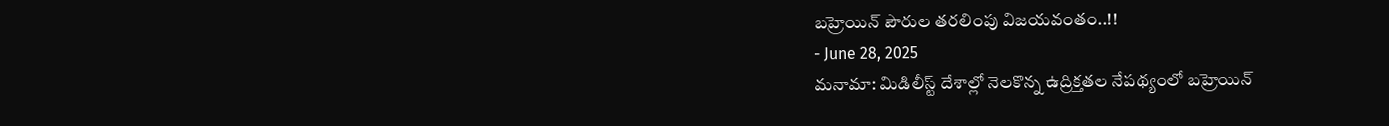బహ్రెయిన్ పౌరుల తరలింపు విజయవంతం..!!
- June 28, 2025
మనామా: మిడిలీస్ట్ దేశాల్లో నెలకొన్న ఉద్రిక్తతల నేపథ్యంలో బహ్రెయిన్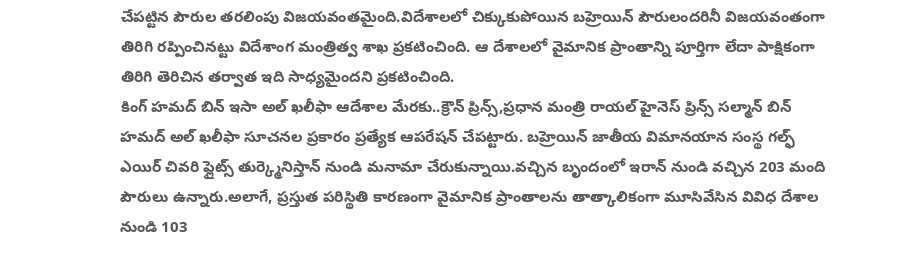చేపట్టిన పౌరుల తరలింపు విజయవంతమైంది.విదేశాలలో చిక్కుకుపోయిన బహ్రెయిన్ పౌరులందరినీ విజయవంతంగా తిరిగి రప్పించినట్టు విదేశాంగ మంత్రిత్వ శాఖ ప్రకటించింది. ఆ దేశాలలో వైమానిక ప్రాంతాన్ని పూర్తిగా లేదా పాక్షికంగా తిరిగి తెరిచిన తర్వాత ఇది సాధ్యమైందని ప్రకటించింది.
కింగ్ హమద్ బిన్ ఇసా అల్ ఖలీఫా ఆదేశాల మేరకు..క్రౌన్ ప్రిన్స్,ప్రధాన మంత్రి రాయల్ హైనెస్ ప్రిన్స్ సల్మాన్ బిన్ హమద్ అల్ ఖలీఫా సూచనల ప్రకారం ప్రత్యేక ఆపరేషన్ చేపట్టారు. బహ్రెయిన్ జాతీయ విమానయాన సంస్థ గల్ఫ్ ఎయిర్ చివరి ఫ్లైట్స్ తుర్క్మెనిస్తాన్ నుండి మనామా చేరుకున్నాయి.వచ్చిన బృందంలో ఇరాన్ నుండి వచ్చిన 203 మంది పౌరులు ఉన్నారు.అలాగే, ప్రస్తుత పరిస్థితి కారణంగా వైమానిక ప్రాంతాలను తాత్కాలికంగా మూసివేసిన వివిధ దేశాల నుండి 103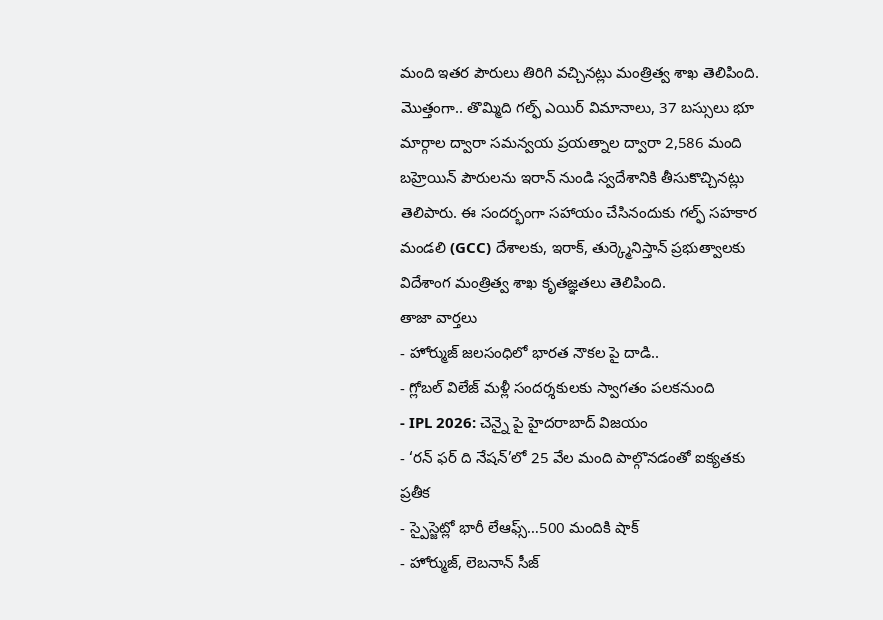మంది ఇతర పౌరులు తిరిగి వచ్చినట్లు మంత్రిత్వ శాఖ తెలిపింది.
మొత్తంగా.. తొమ్మిది గల్ఫ్ ఎయిర్ విమానాలు, 37 బస్సులు భూ మార్గాల ద్వారా సమన్వయ ప్రయత్నాల ద్వారా 2,586 మంది బహ్రెయిన్ పౌరులను ఇరాన్ నుండి స్వదేశానికి తీసుకొచ్చినట్లు తెలిపారు. ఈ సందర్భంగా సహాయం చేసినందుకు గల్ఫ్ సహకార మండలి (GCC) దేశాలకు, ఇరాక్, తుర్క్మెనిస్తాన్ ప్రభుత్వాలకు విదేశాంగ మంత్రిత్వ శాఖ కృతజ్ఞతలు తెలిపింది.
తాజా వార్తలు
- హోర్ముజ్ జలసంధిలో భారత నౌకల పై దాడి..
- గ్లోబల్ విలేజ్ మళ్లీ సందర్శకులకు స్వాగతం పలకనుంది
- IPL 2026: చెన్నై పై హైదరాబాద్ విజయం
- ‘రన్ ఫర్ ది నేషన్’లో 25 వేల మంది పాల్గొనడంతో ఐక్యతకు ప్రతీక
- స్పైస్జెట్లో భారీ లేఆఫ్స్…500 మందికి షాక్
- హోర్ముజ్, లెబనాన్ సీజ్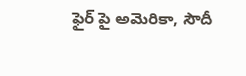ఫైర్ పై అమెరికా, సౌదీ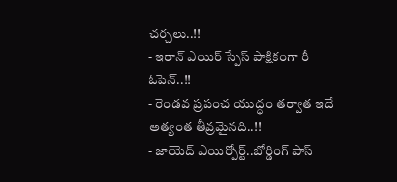చర్చలు..!!
- ఇరాన్ ఎయిర్ స్పేస్ పాక్షికంగా రీ ఓపెన్..!!
- రెండవ ప్రపంచ యుద్ధం తర్వాత ఇదే అత్యంత తీవ్రమైనది..!!
- జాయెద్ ఎయిర్పోర్ట్..బోర్డింగ్ పాస్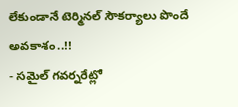లేకుండానే టెర్మినల్ సౌకర్యాలు పొందే అవకాశం..!!
- సమైల్ గవర్నరేట్లో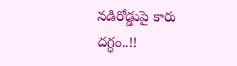నడిరోడ్డుపై కారు దగ్ధం..!!